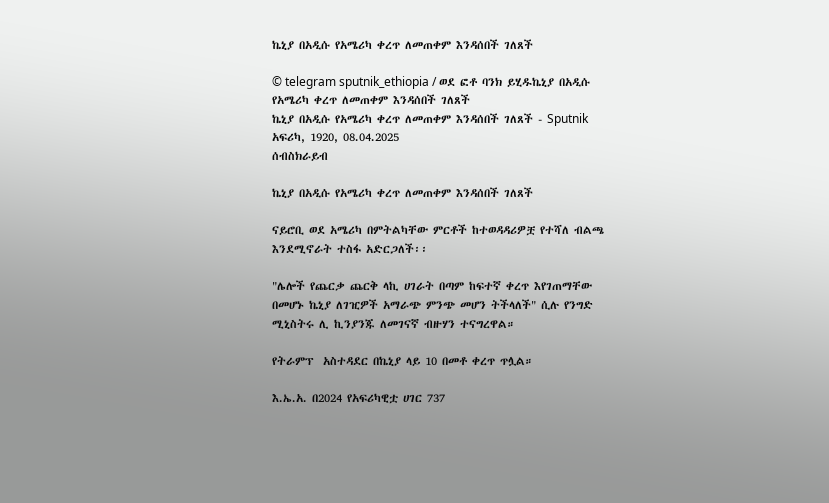ኬኒያ በአዲሱ የአሜሪካ ቀረጥ ለመጠቀም እንዳሰበች ገለጸች

© telegram sputnik_ethiopia / ወደ ፎቶ ባንክ ይሂዱኬኒያ በአዲሱ የአሜሪካ ቀረጥ ለመጠቀም እንዳሰበች ገለጸች
ኬኒያ በአዲሱ የአሜሪካ ቀረጥ ለመጠቀም እንዳሰበች ገለጸች - Sputnik አፍሪካ, 1920, 08.04.2025
ሰብስክራይብ

ኬኒያ በአዲሱ የአሜሪካ ቀረጥ ለመጠቀም እንዳሰበች ገለጸች

ናይሮቢ ወደ አሜሪካ በምትልካቸው ምርቶች ከተወዳዳሪዎቿ የተሻለ ብልጫ እንደሚኖራት ተስፋ አድርጋለች፡፡

"ሌሎች የጨርቃ ጨርቅ ላኪ ሀገራት በጣም ከፍተኛ ቀረጥ እየገጠማቸው በመሆኑ ኬኒያ ለገዢዎች አማራጭ ምንጭ መሆን ትችላለች" ሲሉ የንግድ ሚኒስትሩ ሊ ኪንያንጁ ለመገናኛ ብዙሃን ተናግረዋል።

የትራምፕ  አስተዳደር በኬኒያ ላይ 10 በመቶ ቀረጥ ጥሏል።

እ.ኤ.አ. በ2024 የአፍሪካዊቷ ሀገር 737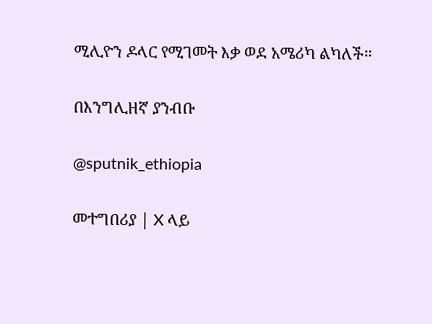ሚሊዮን ዶላር የሚገመት እቃ ወደ አሜሪካ ልካለች።

በእንግሊዘኛ ያንብቡ

@sputnik_ethiopia

መተግበሪያ | X ላይ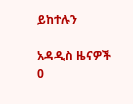ይከተሉን

አዳዲስ ዜናዎች
0